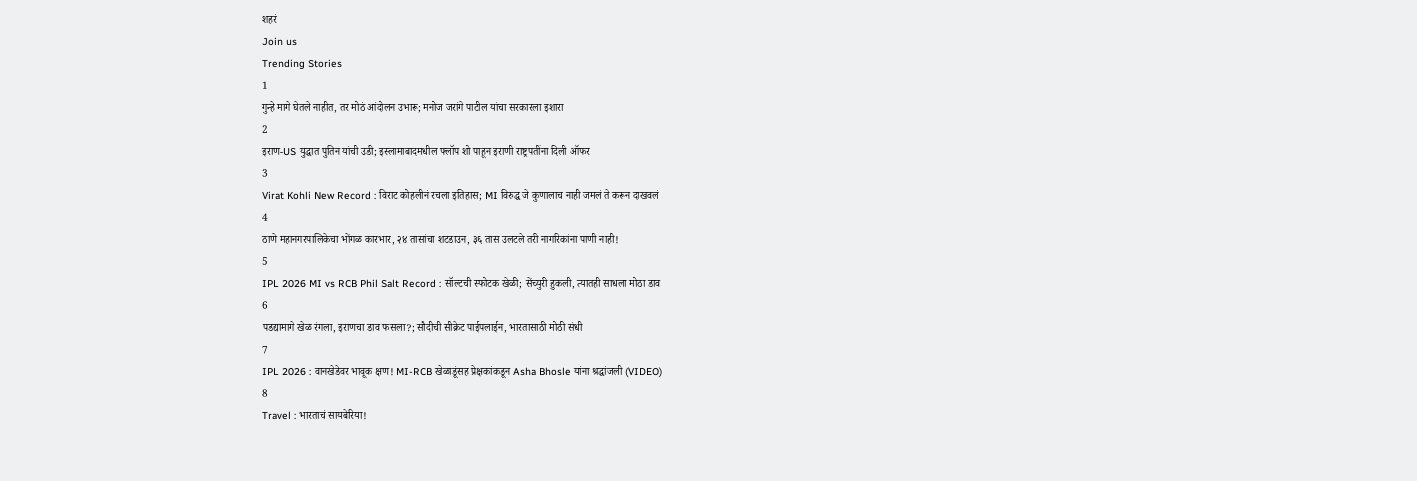शहरं
Join us
Trending Stories
1
गुन्हे मागे घेतले नाहीत, तर मोठं आंदोलन उभारू; मनोज जरांगे पाटील यांचा सरकारला इशारा
2
इराण-US युद्धात पुतिन यांची उडी; इस्लामाबादमधील फ्लॉप शो पाहून इराणी राष्ट्रपतींना दिली ऑफर
3
Virat Kohli New Record : विराट कोहलीनं रचला इतिहास; MI विरुद्ध जे कुणालाच नाही जमलं ते करून दाखवलं
4
ठाणे महानगरपालिकेचा भोंगळ कारभार, २४ तासांचा शटडाउन, ३६ तास उलटले तरी नागरिकांना पाणी नाही!
5
IPL 2026 MI vs RCB Phil Salt Record : सॉल्टची स्फोटक खेळी; सेंच्युरी हुकली, त्यातही साधला मोठा डाव
6
पडद्यामागे खेळ रंगला, इराणचा डाव फसला?; सौदीची सीक्रेट पाईपलाईन, भारतासाठी मोठी संधी
7
IPL 2026 : वानखेडेवर भावूक क्षण! MI-RCB खेळाडूंसह प्रेक्षकांकडून Asha Bhosle यांना श्रद्धांजली (VIDEO)
8
Travel : भारताचं सायबेरिया!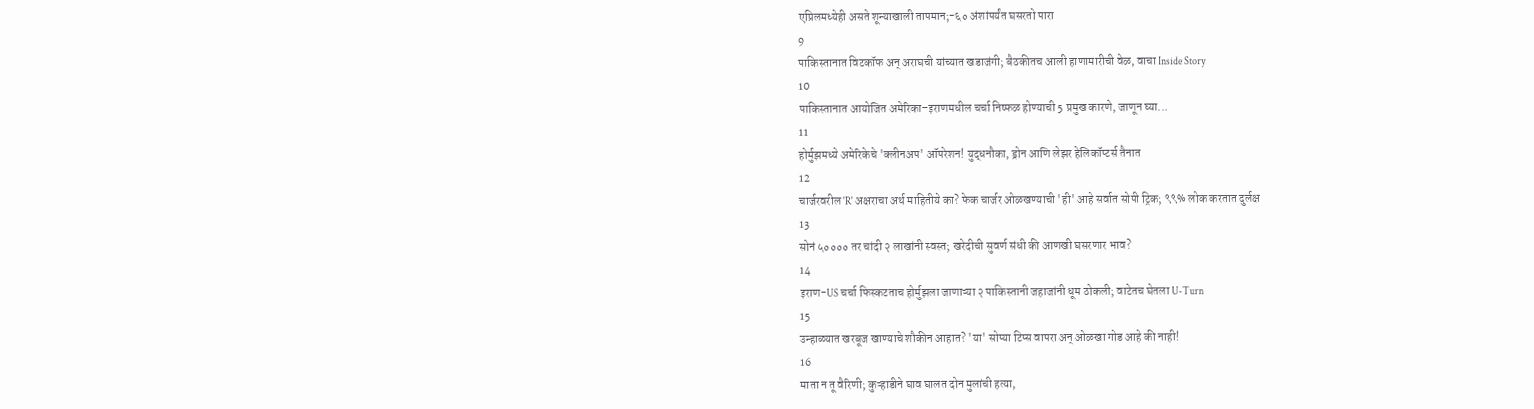एप्रिलमध्येही असते शून्याखाली तापमान;-६० अंशांपर्यंत घसरतो पारा
9
पाकिस्तानात विटकॉफ अन् अराघची यांच्यात खडाजंगी; बैठकीतच आली हाणामारीची वेळ, वाचा Inside Story
10
पाकिस्तानात आयोजित अमेरिका–इराणमधील चर्चा निष्फळ होण्याची 5 प्रमुख कारणे, जाणून घ्या...
11
होर्मुझमध्ये अमेरिकेचे 'क्लीनअप' ऑपरेशन! युद्धनौका, ड्रोन आणि लेझर हेलिकॉप्टर्स तैनात
12
चार्जरवरील 'R' अक्षराचा अर्थ माहितीये का? फेक चार्जर ओळखण्याची 'ही' आहे सर्वात सोपी ट्रिक; ९९% लोक करतात दुर्लक्ष
13
सोनं ५०००० तर चांदी २ लाखांनी स्वस्त; खरेदीची सुवर्ण संधी की आणखी घसरणार भाव?
14
इराण-US चर्चा फिस्कटताच होर्मुझला जाणाऱ्या २ पाकिस्तानी जहाजांनी धूम ठोकली; वाटेतच घेतला U-Turn
15
उन्हाळ्यात खरबूज खाण्याचे शौकीन आहात? 'या' सोप्या टिप्स वापरा अन् ओळखा गोड आहे की नाही!
16
माता न तू वैरिणी; कुऱ्हाडीने घाव घालत दोन मुलांची हत्या,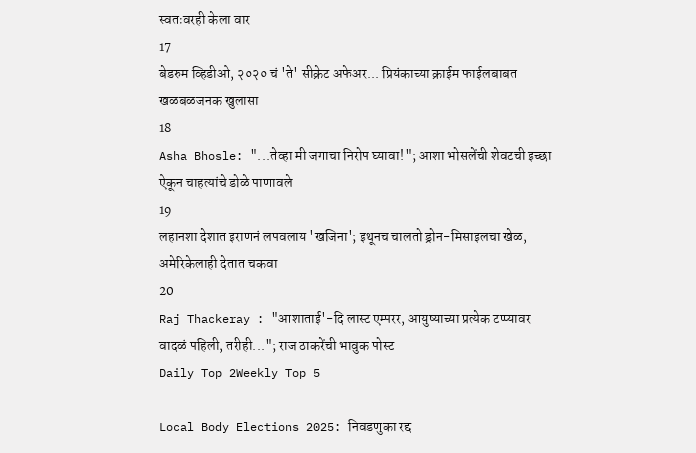स्वतःवरही केला वार
17
बेडरुम व्हिडीओ, २०२० चं 'ते' सीक्रेट अफेअर... प्रियंकाच्या क्राईम फाईलबाबत खळबळजनक खुलासा
18
Asha Bhosle: "...तेव्हा मी जगाचा निरोप घ्यावा!"; आशा भोसलेंची शेवटची इच्छा ऐकून चाहत्यांचे डोळे पाणावले
19
लहानशा देशात इराणनं लपवलाय 'खजिना'; इथूनच चालतो ड्रोन-मिसाइलचा खेळ, अमेरिकेलाही देतात चकवा
20
Raj Thackeray : "आशाताई'-दि लास्ट एम्परर, आयुष्याच्या प्रत्येक टप्प्यावर वादळं पहिली, तरीही..."; राज ठाकरेंची भावुक पोस्ट
Daily Top 2Weekly Top 5

Local Body Elections 2025: निवडणुका रद्द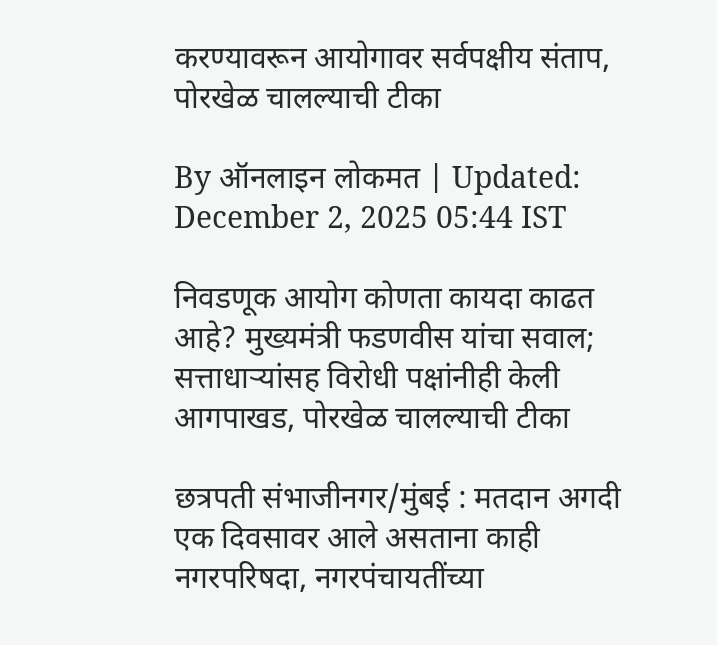करण्यावरून आयोगावर सर्वपक्षीय संताप, पोरखेळ चालल्याची टीका

By ऑनलाइन लोकमत | Updated: December 2, 2025 05:44 IST

निवडणूक आयोग कोणता कायदा काढत आहे? मुख्यमंत्री फडणवीस यांचा सवाल; सत्ताधाऱ्यांसह विरोधी पक्षांनीही केली आगपाखड, पोरखेळ चालल्याची टीका

छत्रपती संभाजीनगर/मुंबई : मतदान अगदी एक दिवसावर आले असताना काही नगरपरिषदा, नगरपंचायतींच्या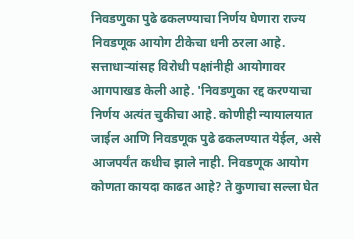निवडणुका पुढे ढकलण्याचा निर्णय घेणारा राज्य निवडणूक आयोग टीकेचा धनी ठरला आहे. सत्ताधाऱ्यांसह विरोधी पक्षांनीही आयोगावर आगपाखड केली आहे. 'निवडणुका रद्द करण्याचा निर्णय अत्यंत चुकीचा आहे. कोणीही न्यायालयात जाईल आणि निवडणूक पुढे ढकलण्यात येईल, असे आजपर्यंत कधीच झाले नाही. निवडणूक आयोग कोणता कायदा काढत आहे? ते कुणाचा सल्ला घेत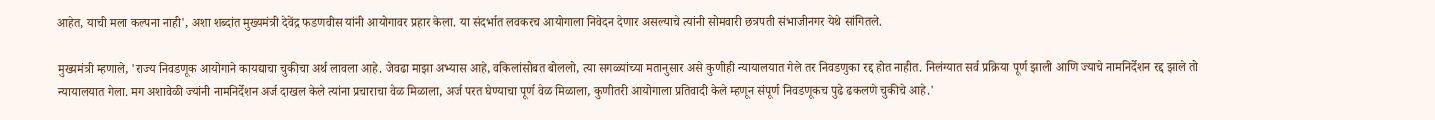आहेत, याची मला कल्पना नाही', अशा शब्दांत मुख्यमंत्री देवेंद्र फडणवीस यांनी आयोगावर प्रहार केला. या संदर्भात लवकरच आयोगाला निवेदन देणार असल्याचे त्यांनी सोमवारी छत्रपती संभाजीनगर येथे सांगितले.

मुख्यमंत्री म्हणाले, 'राज्य निवडणूक आयोगाने कायद्याचा चुकीचा अर्थ लावला आहे. जेवढा माझा अभ्यास आहे, वकिलांसोबत बोललो, त्या सगळ्यांच्या मतानुसार असे कुणीही न्यायालयात गेले तर निवडणुका रद्द होत नाहीत. निलंग्यात सर्व प्रक्रिया पूर्ण झाली आणि ज्याचे नामनिर्देशन रद्द झाले तो न्यायालयात गेला. मग अशावेळी ज्यांनी नामनिर्देशन अर्ज दाखल केले त्यांना प्रचाराचा वेळ मिळाला, अर्ज परत घेण्याचा पूर्ण वेळ मिळाला, कुणीतरी आयोगाला प्रतिवादी केले म्हणून संपूर्ण निवडणूकच पुढे ढकलणे चुकीचे आहे.'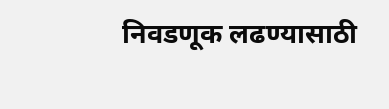निवडणूक लढण्यासाठी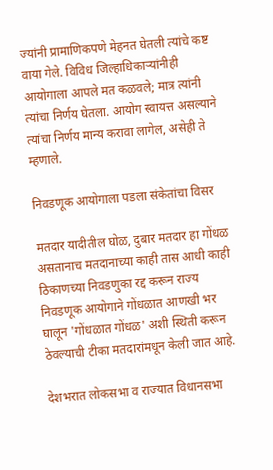ज्यांनी प्रामाणिकपणे मेहनत घेतली त्यांचे कष्ट वाया गेले. विविध जिल्हाधिकाऱ्यांनीही आयोगाला आपले मत कळवले; मात्र त्यांनी त्यांचा निर्णय घेतला. आयोग स्वायत्त असल्याने त्यांचा निर्णय मान्य करावा लागेल, असेही ते म्हणाले.

निवडणूक आयोगाला पडला संकेतांचा विसर

मतदार यादीतील घोळ, दुबार मतदार हा गोंधळ असतानाच मतदानाच्या काही तास आधी काही ठिकाणच्या निवडणुका रद्द करून राज्य निवडणूक आयोगाने गोंधळात आणखी भर घालून 'गोंधळात गोंधळ' अशी स्थिती करून ठेवल्याची टीका मतदारांमधून केली जात आहे.

देशभरात लोकसभा व राज्यात विधानसभा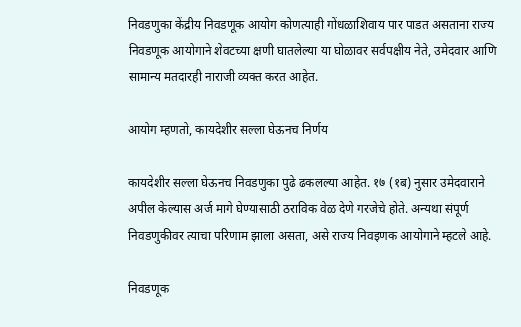निवडणुका केंद्रीय निवडणूक आयोग कोणत्याही गोंधळाशिवाय पार पाडत असताना राज्य निवडणूक आयोगाने शेवटच्या क्षणी घातलेल्या या घोळावर सर्वपक्षीय नेते, उमेदवार आणि सामान्य मतदारही नाराजी व्यक्त करत आहेत.

आयोग म्हणतो, कायदेशीर सल्ला घेऊनच निर्णय

कायदेशीर सल्ला घेऊनच निवडणुका पुढे ढकलल्या आहेत. १७ (१ब) नुसार उमेदवाराने अपील केल्यास अर्ज मागे घेण्यासाठी ठराविक वेळ देणे गरजेचे होते. अन्यथा संपूर्ण निवडणुकीवर त्याचा परिणाम झाला असता, असे राज्य निवइणक आयोगाने म्हटले आहे.

निवडणूक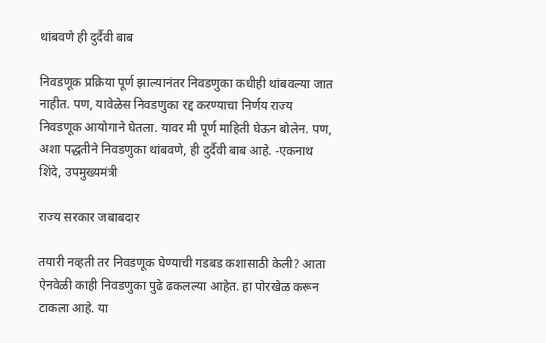थांबवणे ही दुर्दैवी बाब

निवडणूक प्रक्रिया पूर्ण झाल्यानंतर निवडणुका कधीही थांबवल्या जात नाहीत. पण, यावेळेस निवडणुका रद्द करण्याचा निर्णय राज्य निवडणूक आयोगाने घेतला. यावर मी पूर्ण माहिती घेऊन बोलेन. पण, अशा पद्धतीने निवडणुका थांबवणे, ही दुर्दैवी बाब आहे. -एकनाथ शिंदे, उपमुख्यमंत्री

राज्य सरकार जबाबदार

तयारी नव्हती तर निवडणूक घेण्याची गडबड कशासाठी केली? आता ऐनवेळी काही निवडणुका पुढे ढकलल्या आहेत. हा पोरखेळ करून टाकला आहे. या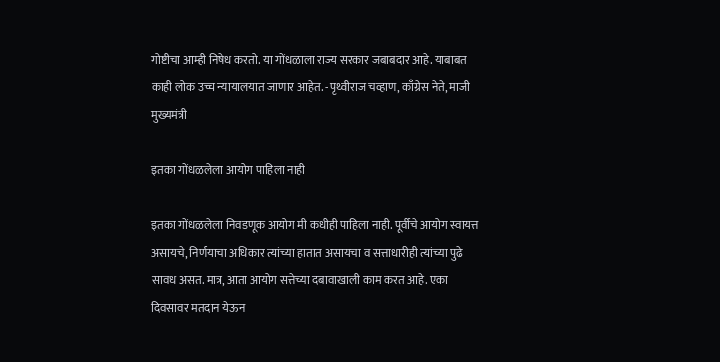गोष्टीचा आम्ही निषेध करतो. या गोंधळाला राज्य सरकार जबाबदार आहे. याबाबत काही लोक उच्च न्यायालयात जाणार आहेत. -पृथ्वीराज चव्हाण, काँग्रेस नेते, माजी मुख्यमंत्री

इतका गोंधळलेला आयोग पाहिला नाही

इतका गोंधळलेला निवडणूक आयोग मी कधीही पाहिला नाही. पूर्वीचे आयोग स्वायत्त असायचे, निर्णयाचा अधिकार त्यांच्या हातात असायचा व सत्ताधारीही त्यांच्या पुढे सावध असत. मात्र, आता आयोग सत्तेच्या दबावाखाली काम करत आहे. एका दिवसावर मतदान येऊन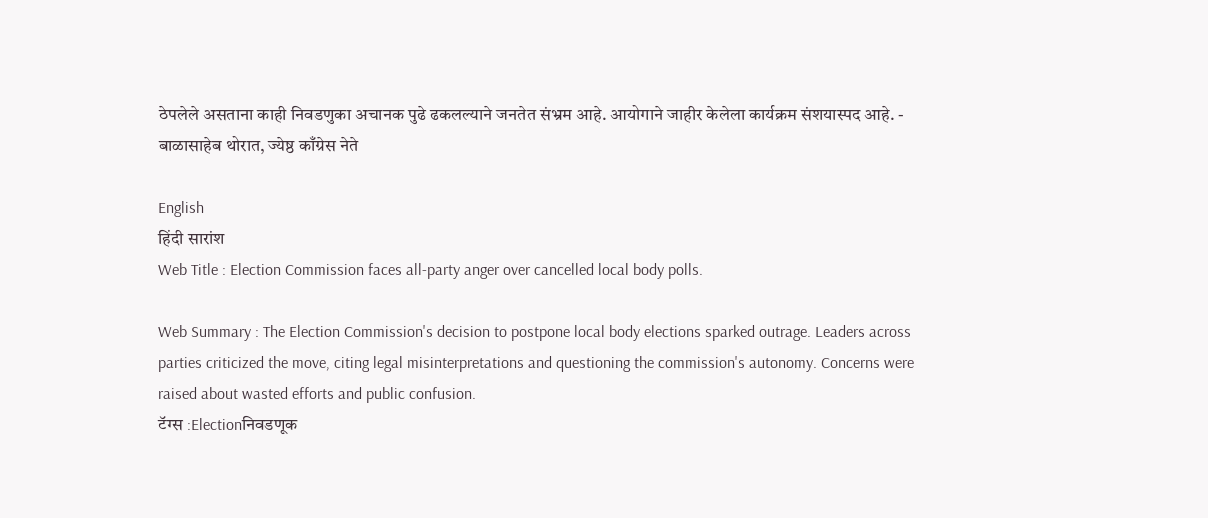ठेपलेले असताना काही निवडणुका अचानक पुढे ढकलल्याने जनतेत संभ्रम आहे. आयोगाने जाहीर केलेला कार्यक्रम संशयास्पद आहे. - बाळासाहेब थोरात, ज्येष्ठ काँग्रेस नेते

English
हिंदी सारांश
Web Title : Election Commission faces all-party anger over cancelled local body polls.

Web Summary : The Election Commission's decision to postpone local body elections sparked outrage. Leaders across parties criticized the move, citing legal misinterpretations and questioning the commission's autonomy. Concerns were raised about wasted efforts and public confusion.
टॅग्स :Electionनिवडणूक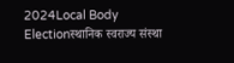2024Local Body Electionस्थानिक स्वराज्य संस्था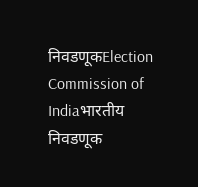निवडणूकElection Commission of Indiaभारतीय निवडणूक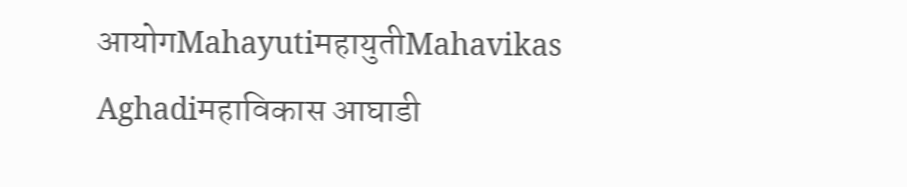आयोगMahayutiमहायुतीMahavikas Aghadiमहाविकास आघाडी